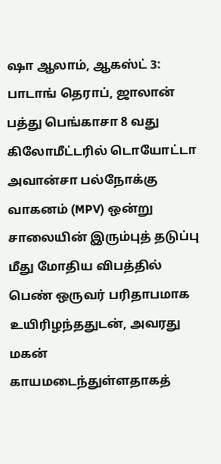ஷா ஆலாம், ஆகஸ்ட் 3: பாடாங் தெராப், ஜாலான் பத்து பெங்காசா 8 வது கிலோமீட்டரில் டொயோட்டா அவான்சா பல்நோக்கு வாகனம் (MPV) ஒன்று சாலையின் இரும்புத் தடுப்பு மீது மோதிய விபத்தில் பெண் ஒருவர் பரிதாபமாக உயிரிழந்ததுடன், அவரது மகன் காயமடைந்துள்ளதாகத்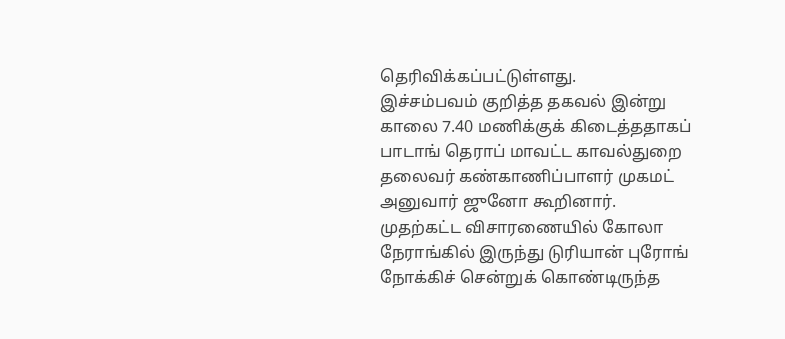தெரிவிக்கப்பட்டுள்ளது.
இச்சம்பவம் குறித்த தகவல் இன்று காலை 7.40 மணிக்குக் கிடைத்ததாகப் பாடாங் தெராப் மாவட்ட காவல்துறை தலைவர் கண்காணிப்பாளர் முகமட் அனுவார் ஜுனோ கூறினார்.
முதற்கட்ட விசாரணையில் கோலா நேராங்கில் இருந்து டுரியான் புரோங் நோக்கிச் சென்றுக் கொண்டிருந்த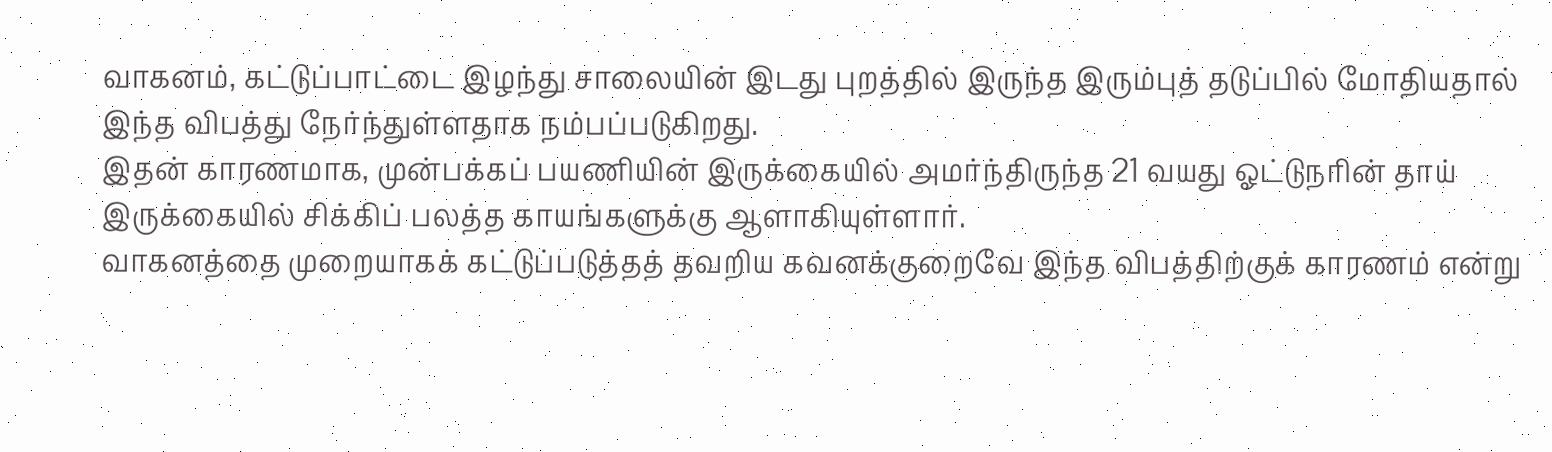வாகனம், கட்டுப்பாட்டை இழந்து சாலையின் இடது புறத்தில் இருந்த இரும்புத் தடுப்பில் மோதியதால் இந்த விபத்து நேர்ந்துள்ளதாக நம்பப்படுகிறது.
இதன் காரணமாக, முன்பக்கப் பயணியின் இருக்கையில் அமர்ந்திருந்த 21 வயது ஓட்டுநரின் தாய் இருக்கையில் சிக்கிப் பலத்த காயங்களுக்கு ஆளாகியுள்ளார்.
வாகனத்தை முறையாகக் கட்டுப்படுத்தத் தவறிய கவனக்குறைவே இந்த விபத்திற்குக் காரணம் என்று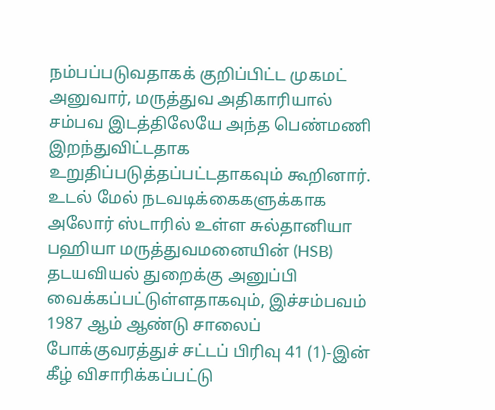நம்பப்படுவதாகக் குறிப்பிட்ட முகமட் அனுவார், மருத்துவ அதிகாரியால் சம்பவ இடத்திலேயே அந்த பெண்மணி இறந்துவிட்டதாக உறுதிப்படுத்தப்பட்டதாகவும் கூறினார்.
உடல் மேல் நடவடிக்கைகளுக்காக அலோர் ஸ்டாரில் உள்ள சுல்தானியா பஹியா மருத்துவமனையின் (HSB) தடயவியல் துறைக்கு அனுப்பி வைக்கப்பட்டுள்ளதாகவும், இச்சம்பவம் 1987 ஆம் ஆண்டு சாலைப் போக்குவரத்துச் சட்டப் பிரிவு 41 (1)-இன் கீழ் விசாரிக்கப்பட்டு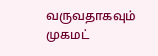வருவதாகவும் முகமட்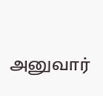அனுவார்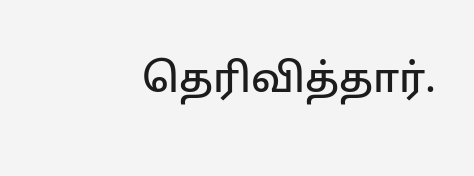தெரிவித்தார்.